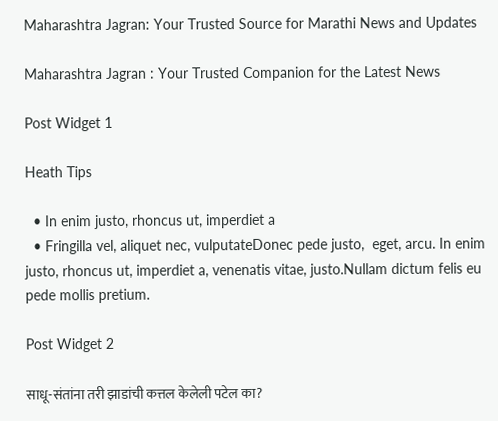Maharashtra Jagran: Your Trusted Source for Marathi News and Updates

Maharashtra Jagran : Your Trusted Companion for the Latest News

Post Widget 1

Heath Tips

  • In enim justo, rhoncus ut, imperdiet a
  • Fringilla vel, aliquet nec, vulputateDonec pede justo,  eget, arcu. In enim justo, rhoncus ut, imperdiet a, venenatis vitae, justo.Nullam dictum felis eu pede mollis pretium.

Post Widget 2

साधू-संतांना तरी झाडांची कत्तल केलेली पटेल का?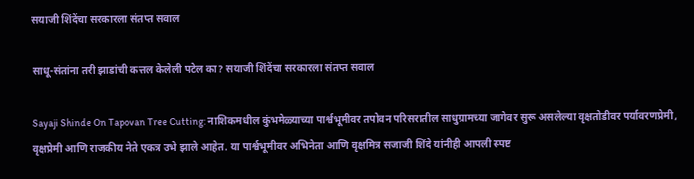सयाजी शिंदेंचा सरकारला संतप्त सवाल

साधू-संतांना तरी झाडांची कत्तल केलेली पटेल का? सयाजी शिंदेंचा सरकारला संतप्त सवाल

Sayaji Shinde On Tapovan Tree Cutting: नाशिकमधील कुंभमेळ्याच्या पार्श्वभूमीवर तपोवन परिसरातील साधुग्रामच्या जागेवर सुरू असलेल्या वृक्षतोडीवर पर्यावरणप्रेमी, वृक्षप्रेमी आणि राजकीय नेते एकत्र उभे झाले आहेत. या पार्श्वभूमीवर अभिनेता आणि वृक्षमित्र सजाजी शिंदे यांनीही आपली स्पष्ट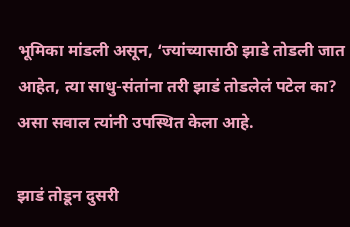भूमिका मांडली असून, ‘ज्यांच्यासाठी झाडे तोडली जात आहेत, त्या साधु-संतांना तरी झाडं तोडलेलं पटेल का? असा सवाल त्यांनी उपस्थित केला आहे.

झाडं तोडून दुसरी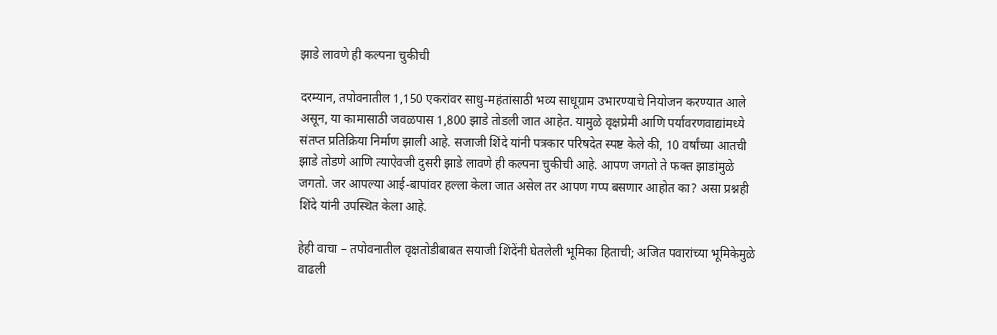झाडे लावणे ही कल्पना चुकीची

दरम्यान, तपोवनातील 1,150 एकरांवर साधु-महंतांसाठी भव्य साधूग्राम उभारण्याचे नियोजन करण्यात आले असून, या कामासाठी जवळपास 1,800 झाडे तोडली जात आहेत. यामुळे वृक्षप्रेमी आणि पर्यावरणवाद्यांमध्ये संतप्त प्रतिक्रिया निर्माण झाली आहे. सजाजी शिंदे यांनी पत्रकार परिषदेत स्पष्ट केले की, 10 वर्षांच्या आतची झाडे तोडणे आणि त्याऐवजी दुसरी झाडे लावणे ही कल्पना चुकीची आहे. आपण जगतो ते फक्त झाडांमुळे जगतो. जर आपल्या आई-बापांवर हल्ला केला जात असेल तर आपण गप्प बसणार आहोत का? असा प्रश्नही शिंदे यांनी उपस्थित केला आहे.

हेही वाचा – तपोवनातील वृक्षतोडीबाबत सयाजी शिंदेंनी घेतलेली भूमिका हिताची; अजित पवारांच्या भूमिकेमुळे वाढली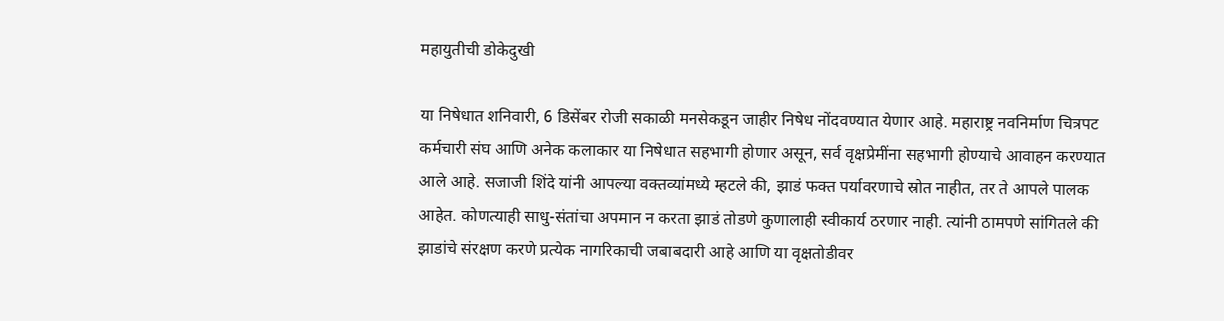महायुतीची डोकेदुखी

या निषेधात शनिवारी, 6 डिसेंबर रोजी सकाळी मनसेकडून जाहीर निषेध नोंदवण्यात येणार आहे. महाराष्ट्र नवनिर्माण चित्रपट कर्मचारी संघ आणि अनेक कलाकार या निषेधात सहभागी होणार असून, सर्व वृक्षप्रेमींना सहभागी होण्याचे आवाहन करण्यात आले आहे. सजाजी शिंदे यांनी आपल्या वक्तव्यांमध्ये म्हटले की, झाडं फक्त पर्यावरणाचे स्रोत नाहीत, तर ते आपले पालक आहेत. कोणत्याही साधु-संतांचा अपमान न करता झाडं तोडणे कुणालाही स्वीकार्य ठरणार नाही. त्यांनी ठामपणे सांगितले की झाडांचे संरक्षण करणे प्रत्येक नागरिकाची जबाबदारी आहे आणि या वृक्षतोडीवर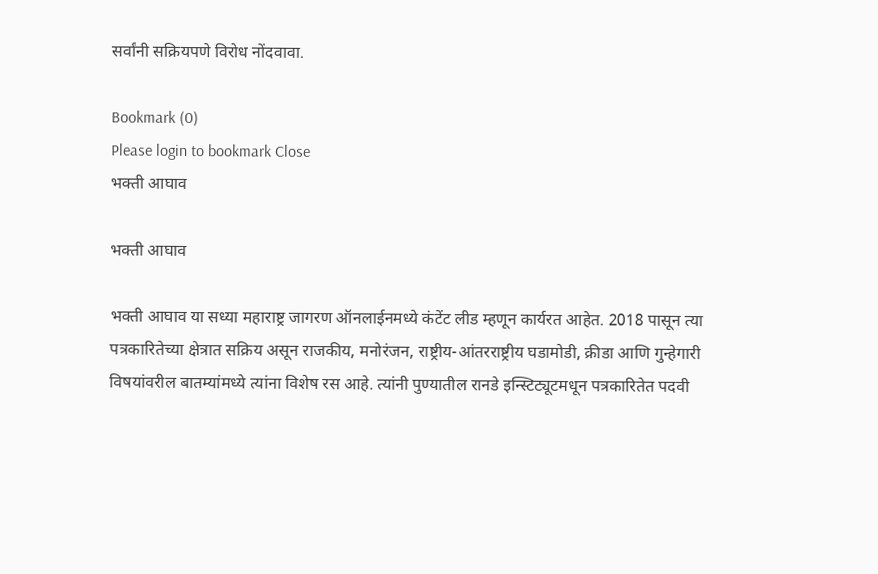सर्वांनी सक्रियपणे विरोध नोंदवावा.

Bookmark (0)
Please login to bookmark Close
भक्ती आघाव

भक्ती आघाव

भक्ती आघाव या सध्या महाराष्ट्र जागरण ऑनलाईनमध्ये कंटेंट लीड म्हणून कार्यरत आहेत. 2018 पासून त्या पत्रकारितेच्या क्षेत्रात सक्रिय असून राजकीय, मनोरंजन, राष्ट्रीय-आंतरराष्ट्रीय घडामोडी, क्रीडा आणि गुन्हेगारी विषयांवरील बातम्यांमध्ये त्यांना विशेष रस आहे. त्यांनी पुण्यातील रानडे इन्स्टिट्यूटमधून पत्रकारितेत पदवी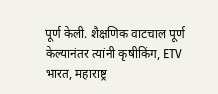पूर्ण केली. शैक्षणिक वाटचाल पूर्ण केल्यानंतर त्यांनी कृषीकिंग, ETV भारत, महाराष्ट्र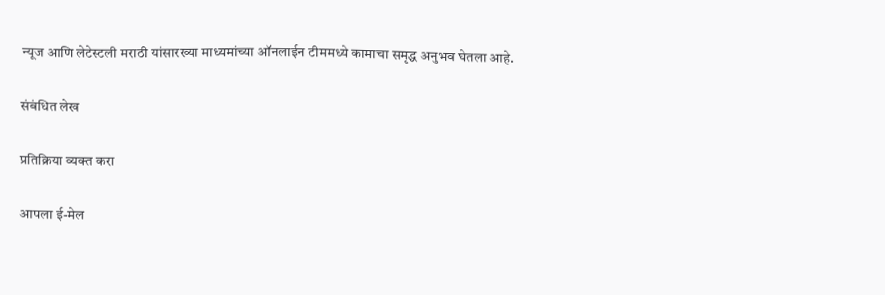न्यूज आणि लेटेस्टली मराठी यांसारख्या माध्यमांच्या ऑनलाईन टीममध्ये कामाचा समृद्ध अनुभव घेतला आहे.

संबंधित लेख

प्रतिक्रिया व्यक्त करा

आपला ई-मेल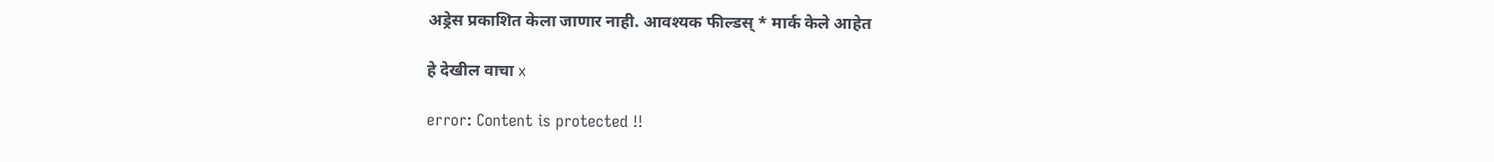अड्रेस प्रकाशित केला जाणार नाही. आवश्यक फील्डस् * मार्क केले आहेत

हे देखील वाचा x

error: Content is protected !!